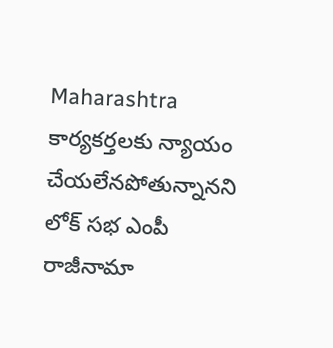Maharashtra
కార్యకర్తలకు న్యాయం చేయలేనపోతున్నానని లోక్ సభ ఎంపీ రాజీనామా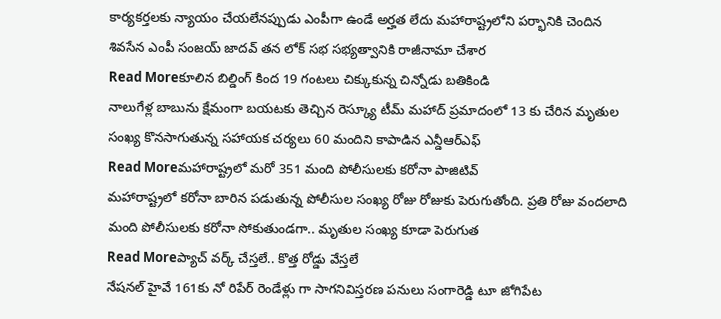కార్యకర్తలకు న్యాయం చేయలేనప్పుడు ఎంపీగా ఉండే అర్హత లేదు మహారాష్ట్రలోని పర్భానికి చెందిన శివసేన ఎంపీ సంజయ్ జాదవ్ తన లోక్ సభ సభ్యత్వానికి రాజీనామా చేశార
Read Moreకూలిన బిల్డింగ్ కింద 19 గంటలు చిక్కుకున్న చిన్నోడు బతికిండి
నాలుగేళ్ల బాబును క్షేమంగా బయటకు తెచ్చిన రెస్క్యూ టీమ్ మహాద్ ప్రమాదంలో 13 కు చేరిన మృతుల సంఖ్య కొనసాగుతున్న సహాయక చర్యలు 60 మందిని కాపాడిన ఎన్డీఆర్ఎఫ్
Read Moreమహారాష్ట్రలో మరో 351 మంది పోలీసులకు కరోనా పాజిటివ్
మహారాష్ట్రలో కరోనా బారిన పడుతున్న పోలీసుల సంఖ్య రోజు రోజుకు పెరుగుతోంది. ప్రతి రోజు వందలాది మంది పోలీసులకు కరోనా సోకుతుండగా.. మృతుల సంఖ్య కూడా పెరుగుత
Read Moreప్యాచ్ వర్క్ చేస్తలే.. కొత్త రోడ్డు వేస్తలే
నేషనల్ హైవే 161కు నో రిపేర్ రెండేళ్లు గా సాగనివిస్తరణ పనులు సంగారెడ్డి టూ జోగిపేట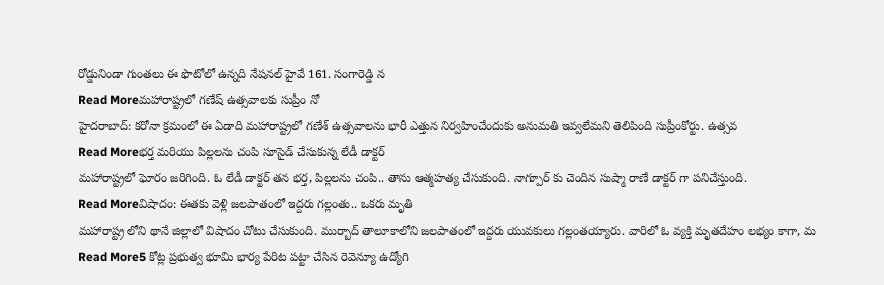రోడ్డునిండా గుంతలు ఈ ఫొటోలో ఉన్నది నేషనల్ హైవే 161. సంగారెడ్డి న
Read Moreమహారాష్ట్రలో గణేష్ ఉత్సవాలకు సుప్రీం నో
హైదరాబాద్: కరోనా క్రమంలో ఈ ఏడాది మహారాష్ట్రలో గణేశ్ ఉత్సవాలను భారీ ఎత్తున నిర్వహించేందుకు అనుమతి ఇవ్వలేమని తెలిపింది సుప్రీంకోర్టు. ఉత్సవ
Read Moreభర్త మరియు పిల్లలను చంపి సూసైడ్ చేసుకున్న లేడీ డాక్టర్
మహారాష్ట్రలో ఘోరం జరిగింది. ఓ లేడీ డాక్టర్ తన భర్త, పిల్లలను చంపి.. తాను ఆత్మహత్య చేసుకుంది. నాగ్పూర్ కు చెందిన సుష్మా రాణే డాక్టర్ గా పనిచేస్తుంది.
Read Moreవిషాదం: ఈతకు వెళ్లి జలపాతంలో ఇద్దరు గల్లంతు.. ఒకరు మృతి
మహారాష్ట్ర లోని థానే జిల్లాలో విషాదం చోటు చేసుకుంది. ముర్బాద్ తాలూకాలోని జలపాతంలో ఇద్దరు యువకులు గల్లంతయ్యారు. వారిలో ఓ వ్యక్తి మృతదేహం లభ్యం కాగా, మ
Read More5 కోట్ల ప్రభుత్వ భూమి భార్య పేరిట పట్టా చేసిన రెవెన్యూ ఉద్యోగి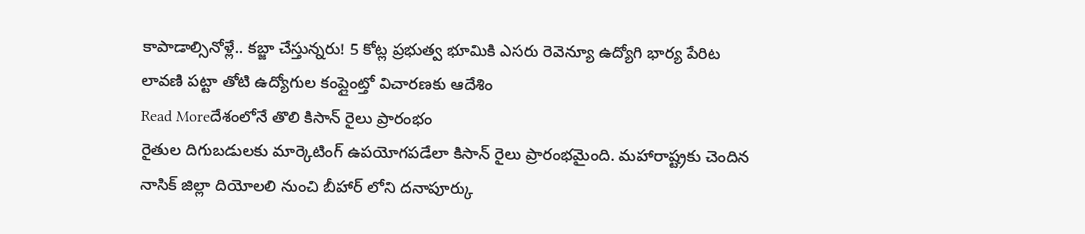కాపాడాల్సినోళ్లే.. కబ్జా చేస్తున్నరు! 5 కోట్ల ప్రభుత్వ భూమికి ఎసరు రెవెన్యూ ఉద్యోగి భార్య పేరిట లావణి పట్టా తోటి ఉద్యోగుల కంప్లైంట్తో విచారణకు ఆదేశిం
Read Moreదేశంలోనే తొలి కిసాన్ రైలు ప్రారంభం
రైతుల దిగుబడులకు మార్కెటింగ్ ఉపయోగపడేలా కిసాన్ రైలు ప్రారంభమైంది. మహారాష్ట్రకు చెందిన నాసిక్ జిల్లా దియోలలి నుంచి బీహార్ లోని దనాపూర్కు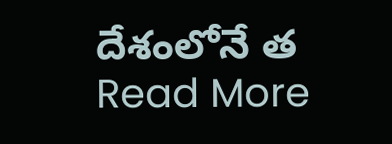దేశంలోనే త
Read More